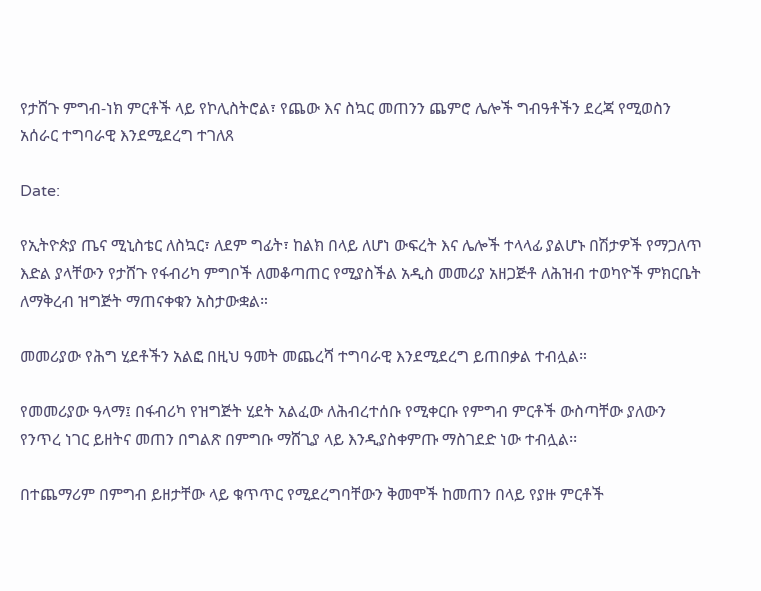የታሸጉ ምግብ-ነክ ምርቶች ላይ የኮሊስትሮል፣ የጨው እና ስኳር መጠንን ጨምሮ ሌሎች ግብዓቶችን ደረጃ የሚወስን አሰራር ተግባራዊ እንደሚደረግ ተገለጸ

Date:

የኢትዮጵያ ጤና ሚኒስቴር ለስኳር፣ ለደም ግፊት፣ ከልክ በላይ ለሆነ ውፍረት እና ሌሎች ተላላፊ ያልሆኑ በሽታዎች የማጋለጥ እድል ያላቸውን የታሸጉ የፋብሪካ ምግቦች ለመቆጣጠር የሚያስችል አዲስ መመሪያ አዘጋጅቶ ለሕዝብ ተወካዮች ምክርቤት ለማቅረብ ዝግጅት ማጠናቀቁን አስታውቋል።

መመሪያው የሕግ ሂደቶችን አልፎ በዚህ ዓመት መጨረሻ ተግባራዊ እንደሚደረግ ይጠበቃል ተብሏል።

የመመሪያው ዓላማ፤ በፋብሪካ የዝግጅት ሂደት አልፈው ለሕብረተሰቡ የሚቀርቡ የምግብ ምርቶች ውስጣቸው ያለውን የንጥረ ነገር ይዘትና መጠን በግልጽ በምግቡ ማሸጊያ ላይ እንዲያስቀምጡ ማስገደድ ነው ተብሏል፡፡

በተጨማሪም በምግብ ይዘታቸው ላይ ቁጥጥር የሚደረግባቸውን ቅመሞች ከመጠን በላይ የያዙ ምርቶች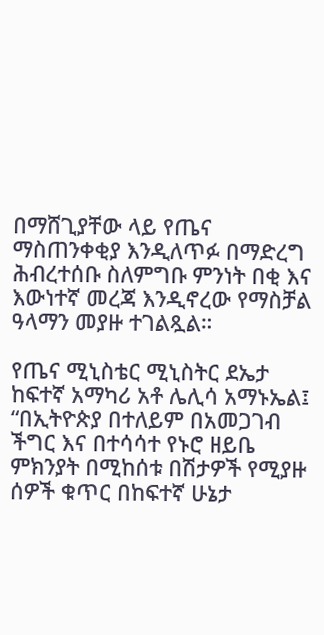በማሸጊያቸው ላይ የጤና ማስጠንቀቂያ እንዲለጥፉ በማድረግ ሕብረተሰቡ ስለምግቡ ምንነት በቂ እና እውነተኛ መረጃ እንዲኖረው የማስቻል ዓላማን መያዙ ተገልጿል።

የጤና ሚኒስቴር ሚኒስትር ደኤታ ከፍተኛ አማካሪ አቶ ሌሊሳ አማኑኤል፤ “በኢትዮጵያ በተለይም በአመጋገብ ችግር እና በተሳሳተ የኑሮ ዘይቤ ምክንያት በሚከሰቱ በሽታዎች የሚያዙ ሰዎች ቁጥር በከፍተኛ ሁኔታ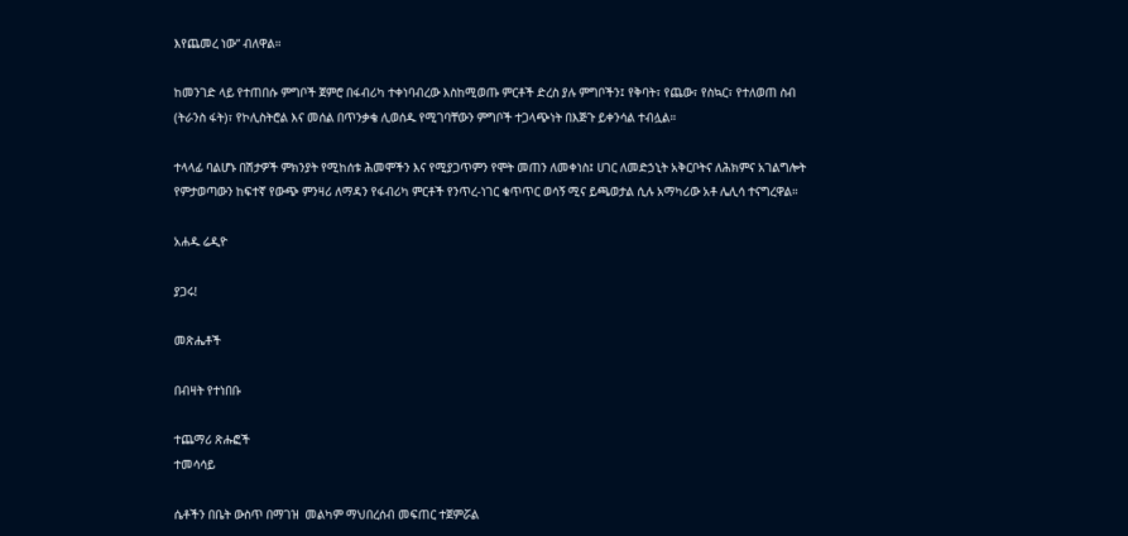እየጨመረ ነው” ብለዋል።

ከመንገድ ላይ የተጠበሱ ምግቦች ጀምሮ በፋብሪካ ተቀነባብረው እስከሚወጡ ምርቶች ድረስ ያሉ ምግቦችን፤ የቅባት፣ የጨው፣ የስኳር፣ የተለወጠ ስብ (ትራንስ ፋት)፣ የኮሊስትሮል እና መሰል በጥንቃቄ ሊወሰዱ የሚገባቸውን ምግቦች ተጋላጭነት በእጅጉ ይቀንሳል ተብሏል።

ተላላፊ ባልሆኑ በሽታዎች ምክንያት የሚከሰቱ ሕመሞችን እና የሚያጋጥምን የሞት መጠን ለመቀነስ፤ ሀገር ለመድኃኒት አቅርቦትና ለሕክምና አገልግሎት የምታወጣውን ከፍተኛ የውጭ ምንዛሪ ለማዳን የፋብሪካ ምርቶች የንጥረ-ነገር ቁጥጥር ወሳኝ ሚና ይጫወታል ሲሉ አማካሪው አቶ ሌሊሳ ተናግረዋል።

አሐዱ ሬዲዮ

ያጋሩ!

መጽሔቶች

በብዛት የተነበቡ

ተጨማሪ ጽሑፎች
ተመሳሳይ

ሴቶችን በቤት ውስጥ በማገዝ  መልካም ማህበረሰብ መፍጠር ተጀምሯል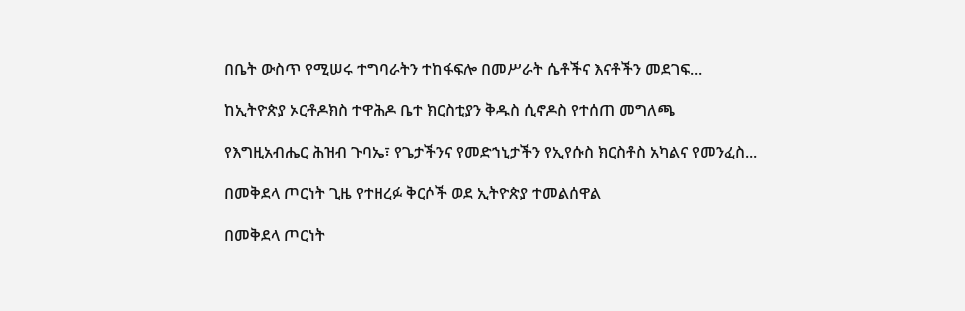በቤት ውስጥ የሚሠሩ ተግባራትን ተከፋፍሎ በመሥራት ሴቶችና እናቶችን መደገፍ...

ከኢትዮጵያ ኦርቶዶክስ ተዋሕዶ ቤተ ክርስቲያን ቅዱስ ሲኖዶስ የተሰጠ መግለጫ

የእግዚአብሔር ሕዝብ ጉባኤ፣ የጌታችንና የመድኀኒታችን የኢየሱስ ክርስቶስ አካልና የመንፈስ...

በመቅደላ ጦርነት ጊዜ የተዘረፉ ቅርሶች ወደ ኢትዮጵያ ተመልሰዋል

በመቅደላ ጦርነት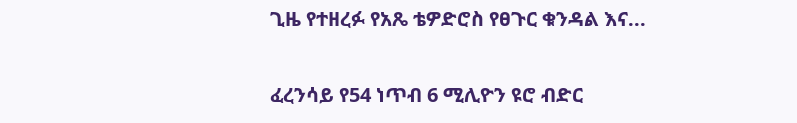ጊዜ የተዘረፉ የአጼ ቴዎድሮስ የፀጉር ቁንዳል እና...

ፈረንሳይ የ54 ነጥብ 6 ሚሊዮን ዩሮ ብድር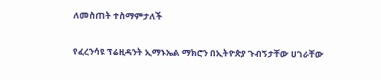ለመስጠት ተስማምታለች

የፈረንሳዩ ፕሬዚዳንት ኢማኑኤል ማክሮን በኢትዮጵያ ጉብኝታቸው ሀገራቸው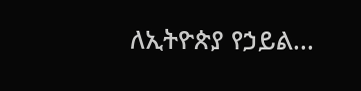ለኢትዮጵያ የኃይል...